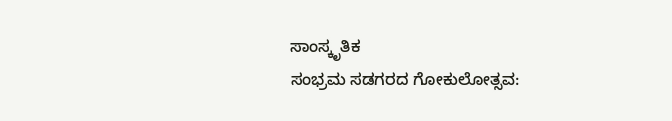ಸಾಂಸ್ಕೃತಿಕ
ಸಂಭ್ರಮ ಸಡಗರದ ಗೋಕುಲೋತ್ಸವ: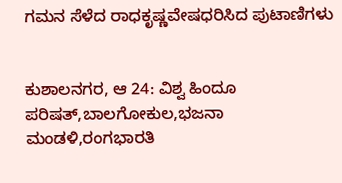ಗಮನ ಸೆಳೆದ ರಾಧಕೃಷ್ಣವೇಷಧರಿಸಿದ ಪುಟಾಣಿಗಳು


ಕುಶಾಲನಗರ, ಆ 24: ವಿಶ್ವ ಹಿಂದೂ ಪರಿಷತ್,ಬಾಲಗೋಕುಲ,ಭಜನಾ ಮಂಡಳಿ,ರಂಗಭಾರತಿ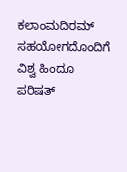ಕಲಾಂಮದಿರಮ್ ಸಹಯೋಗದೊಂದಿಗೆ ವಿಶ್ವ ಹಿಂದೂ ಪರಿಷತ್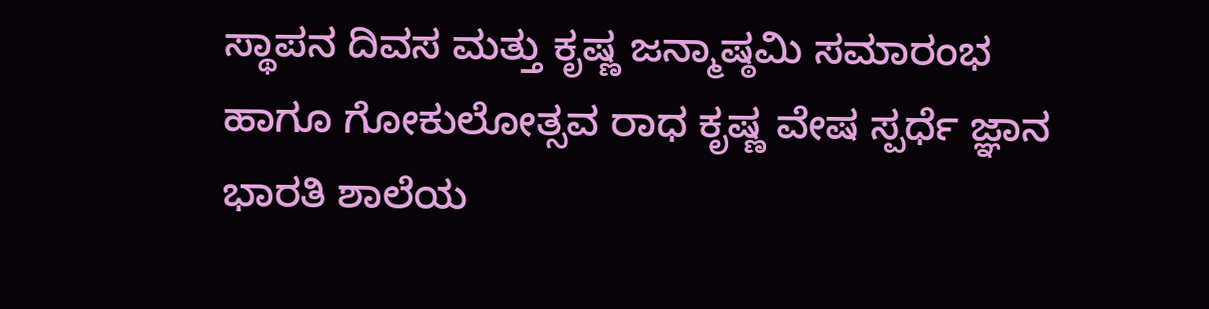ಸ್ಥಾಪನ ದಿವಸ ಮತ್ತು ಕೃಷ್ಣ ಜನ್ಮಾಷ್ಠಮಿ ಸಮಾರಂಭ ಹಾಗೂ ಗೋಕುಲೋತ್ಸವ ರಾಧ ಕೃಷ್ಣ ವೇಷ ಸ್ಪರ್ಧೆ ಜ್ಞಾನ ಭಾರತಿ ಶಾಲೆಯ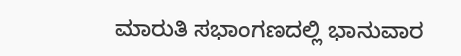ಮಾರುತಿ ಸಭಾಂಗಣದಲ್ಲಿ ಭಾನುವಾರ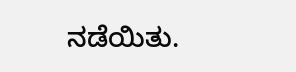ನಡೆಯಿತು.